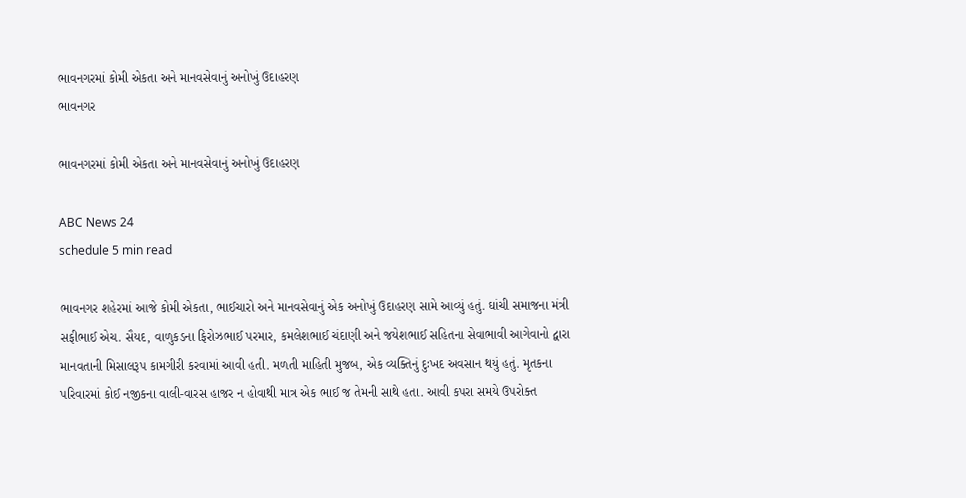ભાવનગરમાં કોમી એકતા અને માનવસેવાનું અનોખું ઉદાહરણ
ભાવનગર

ભાવનગરમાં કોમી એકતા અને માનવસેવાનું અનોખું ઉદાહરણ

ABC News 24
schedule 5 min read

ભાવનગર શહેરમાં આજે કોમી એકતા, ભાઈચારો અને માનવસેવાનું એક અનોખું ઉદાહરણ સામે આવ્યું હતું. ઘાંચી સમાજના મંત્રી સફીભાઈ એચ. સૈયદ, વાળુકડના ફિરોઝભાઈ પરમાર, કમલેશભાઈ ચંદાણી અને જયેશભાઈ સહિતના સેવાભાવી આગેવાનો દ્વારા માનવતાની મિસાલરૂપ કામગીરી કરવામાં આવી હતી. મળતી માહિતી મુજબ, એક વ્યક્તિનું દુઃખદ અવસાન થયું હતું. મૃતકના પરિવારમાં કોઈ નજીકના વાલી-વારસ હાજર ન હોવાથી માત્ર એક ભાઈ જ તેમની સાથે હતા. આવી કપરા સમયે ઉપરોક્ત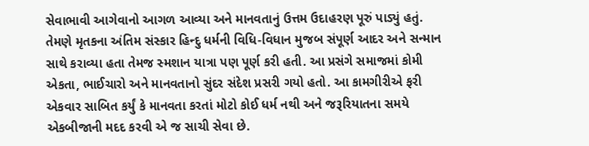સેવાભાવી આગેવાનો આગળ આવ્યા અને માનવતાનું ઉત્તમ ઉદાહરણ પૂરું પાડ્યું હતું. તેમણે મૃતકના અંતિમ સંસ્કાર હિન્દુ ધર્મની વિધિ-વિધાન મુજબ સંપૂર્ણ આદર અને સન્માન સાથે કરાવ્યા હતા તેમજ સ્મશાન યાત્રા પણ પૂર્ણ કરી હતી. આ પ્રસંગે સમાજમાં કોમી એકતા, ભાઈચારો અને માનવતાનો સુંદર સંદેશ પ્રસરી ગયો હતો. આ કામગીરીએ ફરી એકવાર સાબિત કર્યું કે માનવતા કરતાં મોટો કોઈ ધર્મ નથી અને જરૂરિયાતના સમયે એકબીજાની મદદ કરવી એ જ સાચી સેવા છે.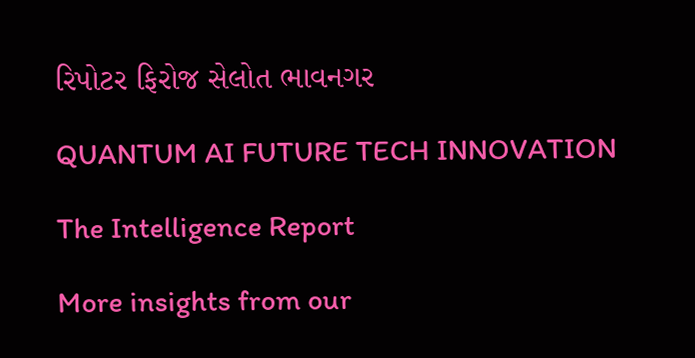રિપોટર ફિરોજ સેલોત ભાવનગર

QUANTUM AI FUTURE TECH INNOVATION

The Intelligence Report

More insights from our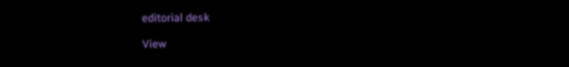editorial desk

View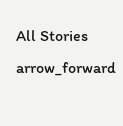All Stories arrow_forward